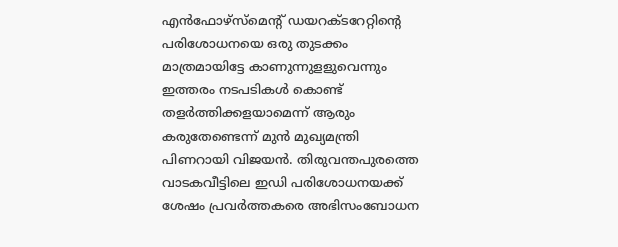എന്‍ഫോഴ്‌സ്‌മെന്റ് ഡയറക്ടറേറ്റിന്റെ പരിശോധനയെ ഒരു തുടക്കം മാത്രമായിട്ടേ കാണുന്നുളളുവെന്നും ഇത്തരം നടപടികള്‍ കൊണ്ട് തളര്‍ത്തിക്കളയാമെന്ന് ആരും കരുതേണ്ടെന്ന് മുന്‍ മുഖ്യമന്ത്രി പിണറായി വിജയന്‍. തിരുവന്തപുരത്തെ വാടകവീട്ടിലെ ഇഡി പരിശോധനയക്ക് ശേഷം പ്രവര്‍ത്തകരെ അഭിസംബോധന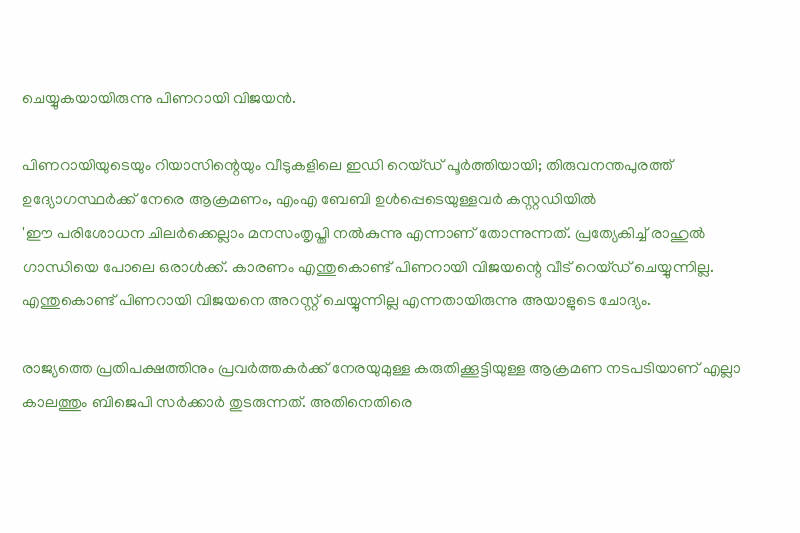ചെയ്യുകയായിരുന്നു പിണറായി വിജയന്‍.

പിണറായിയുടെയും റിയാസിന്റെയും വീടുകളിലെ ഇഡി റെയ്ഡ് പൂർത്തിയായി; തിരുവനന്തപുരത്ത് ഉദ്യോഗസ്ഥർക്ക് നേരെ ആക്രമണം, എംഎ ബേബി ഉൾപ്പെടെയുള്ളവർ കസ്റ്റഡിയിൽ
'ഈ പരിശോധന ചിലര്‍ക്കെല്ലാം മനസംതൃപ്തി നല്‍കുന്നു എന്നാണ് തോന്നുന്നത്. പ്രത്യേകിച്ച് രാഹുല്‍ ഗാന്ധിയെ പോലെ ഒരാള്‍ക്ക്. കാരണം എന്തുകൊണ്ട് പിണറായി വിജയന്റെ വീട് റെയ്ഡ് ചെയ്യുന്നില്ല. എന്തുകൊണ്ട് പിണറായി വിജയനെ അറസ്റ്റ് ചെയ്യുന്നില്ല എന്നതായിരുന്നു അയാളുടെ ചോദ്യം.

രാജ്യത്തെ പ്രതിപക്ഷത്തിനും പ്രവര്‍ത്തകര്‍ക്ക് നേരയുമുള്ള കരുതിക്കൂട്ടിയുള്ള ആക്രമണ നടപടിയാണ് എല്ലാ കാലത്തും ബിജെപി സര്‍ക്കാര്‍ തുടരുന്നത്. അതിനെതിരെ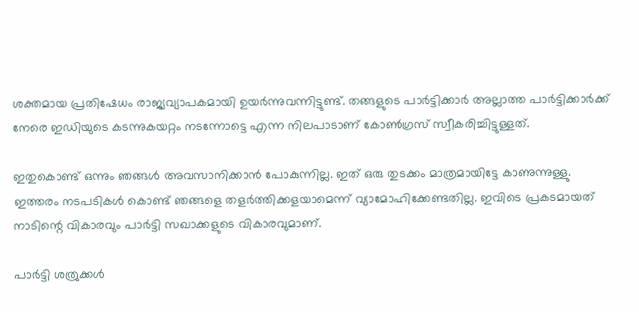ശക്തമായ പ്രതിഷേധം രാജ്യവ്യാപകമായി ഉയര്‍ന്നുവന്നിട്ടുണ്ട്. തങ്ങളുടെ പാര്‍ട്ടിക്കാര്‍ അല്ലാത്ത പാര്‍ട്ടിക്കാര്‍ക്ക് നേരെ ഇഡിയുടെ കടന്നുകയറ്റം നടന്നോട്ടെ എന്ന നിലപാടാണ് കോണ്‍ഗ്രസ് സ്വീകരിച്ചിട്ടുള്ളത്.

ഇതുകൊണ്ട് ഒന്നും ഞങ്ങള്‍ അവസാനിക്കാന്‍ പോകുന്നില്ല. ഇത് ഒരു തുടക്കം മാത്രമായിട്ടേ കാണുന്നുള്ളു. ഇത്തരം നടപടികള്‍ കൊണ്ട് ഞങ്ങളെ തളര്‍ത്തിക്കളയാമെന്ന് വ്യാമോഹിക്കേണ്ടതില്ല. ഇവിടെ പ്രകടമായത് നാടിന്റെ വികാരവും പാര്‍ട്ടി സഖാക്കളുടെ വികാരവുമാണ്.

പാര്‍ട്ടി ശത്രുക്കള്‍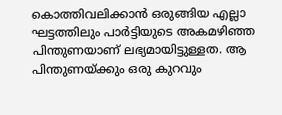കൊത്തിവലിക്കാന്‍ ഒരുങ്ങിയ എല്ലാ ഘട്ടത്തിലും പാര്‍ട്ടിയുടെ അകമഴിഞ്ഞ പിന്തുണയാണ് ലഭ്യമായിട്ടുള്ളത. ആ പിന്തുണയ്ക്കും ഒരു കുറവും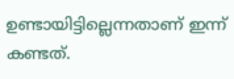ഉണ്ടായിട്ടില്ലെന്നതാണ് ഇന്ന് കണ്ടത്.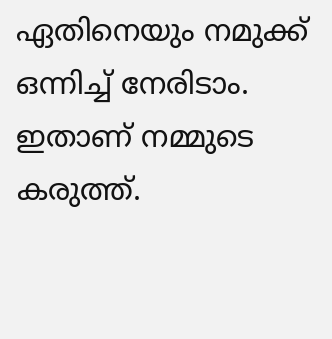ഏതിനെയും നമുക്ക് ഒന്നിച്ച് നേരിടാം. ഇതാണ് നമ്മുടെ കരുത്ത്.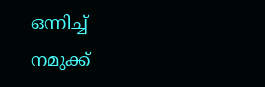ഒന്നിച്ച് നമുക്ക്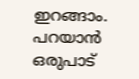ഇറങ്ങാം. പറയാന്‍ ഒരുപാട്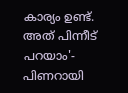കാര്യം ഉണ്ട്. അത് പിന്നീട് പറയാം'- പിണറായി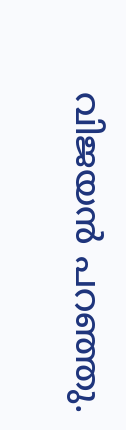വിജയന്‍ പറഞ്ഞു.